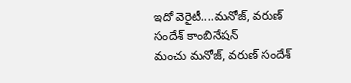ఇదో వెరైటీ....మనోజ్, వరుణ్ సందేశ్ కాంబినేషన్
మంచు మనోజ్, వరుణ్ సందేశ్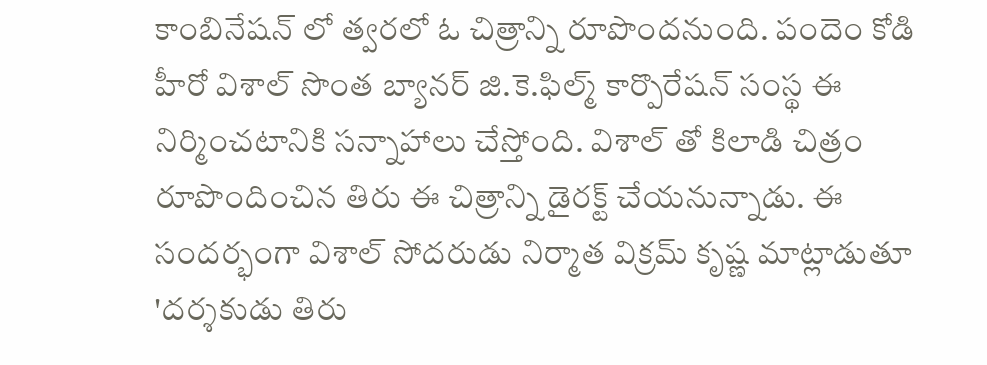కాంబినేషన్ లో త్వరలో ఓ చిత్రాన్ని రూపొందనుంది. పందెం కోడి హీరో విశాల్ సొంత బ్యానర్ జి.కె.ఫిల్మ్ కార్పొరేషన్ సంస్థ ఈ నిర్మించటానికి సన్నాహాలు చేస్తోంది. విశాల్ తో కిలాడి చిత్రం రూపొందించిన తిరు ఈ చిత్రాన్ని డైరక్ట్ చేయనున్నాడు. ఈ సందర్భంగా విశాల్ సోదరుడు నిర్మాత విక్రమ్ కృష్ణ మాట్లాడుతూ 'దర్శకుడు తిరు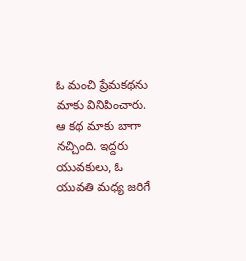ఓ మంచి ప్రేమకథను మాకు వినిపించారు. ఆ కథ మాకు బాగా నచ్చింది. ఇద్దరు యువకులు, ఓ యువతి మధ్య జరిగే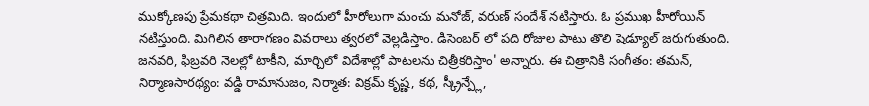ముక్కోణపు ప్రేమకథా చిత్రమిది. ఇందులో హీరోలుగా మంచు మనోజ్, వరుణ్ సందేశ్ నటిస్తారు. ఓ ప్రముఖ హీరోయిన్ నటిస్తుంది. మిగిలిన తారాగణం వివరాలు త్వరలో వెల్లడిస్తాం. డిసెంబర్ లో పది రోజుల పాటు తొలి షెడ్యూల్ జరుగుతుంది. జనవరి, ఫిబ్రవరి నెలల్లో టాకీని, మార్చిలో విదేశాల్లో పాటలను చిత్రీకరిస్తాం' అన్నారు. ఈ చిత్రానికి సంగీతం: తమన్, నిర్మాణసారథ్యం: వడ్డి రామానుజం, నిర్మాత: విక్రమ్ కృష్ణ, కథ, స్క్రీన్ప్లే,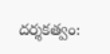దర్శకత్వం: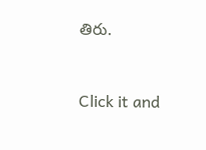తిరు.


Click it and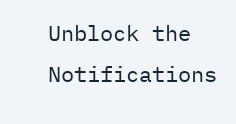Unblock the Notifications